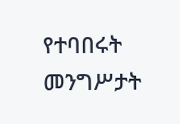የተባበሩት መንግሥታት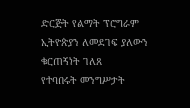ድርጅት የልማት ፕሮግራም ኢትዮጵያን ለመደገፍ ያለውን ቁርጠኝነት ገለጸ
የተባበሩት መንግሥታት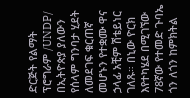ድርጅት የልማት ፕሮግራም /UNDP/ በኢትዮጵያ ያለውን የሰላም ግንባታ ሂደት ለመደገፍ ቁርጠኛ መሆኑን የተቋሙ ዋና ኃላፊ አቺም ሽቴይነር ገለጹ። በኒው ዮርክ እየተካሄደ በሚገኘው 78ኛው የተመድ ጉባኤ ጎን ለጎን ከምክትል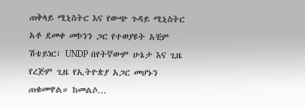ጠቅላይ ሚኒስትር እና የውጭ ጉዳይ ሚኒስትር አቶ ደመቀ መኮንን ጋር የተወያዩት አቺም ሽቴይነር፣ UNDP በየትኛውም ሁኔታ እና ጊዜ የረጅም ጊዜ የኢትዮጵያ አጋር መሆኑን ጠቁመዋል። ከመልሶ…